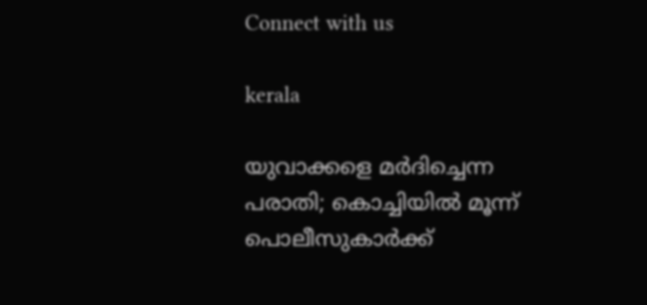Connect with us

kerala

യുവാക്കളെ മര്‍ദിച്ചെന്ന പരാതി; കൊച്ചിയില്‍ മൂന്ന് പൊലീസുകാര്‍ക്ക്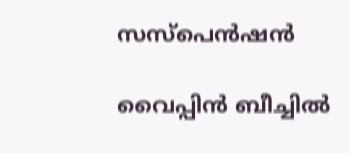സസ്‌പെന്‍ഷന്‍

വൈപ്പിന്‍ ബീച്ചില്‍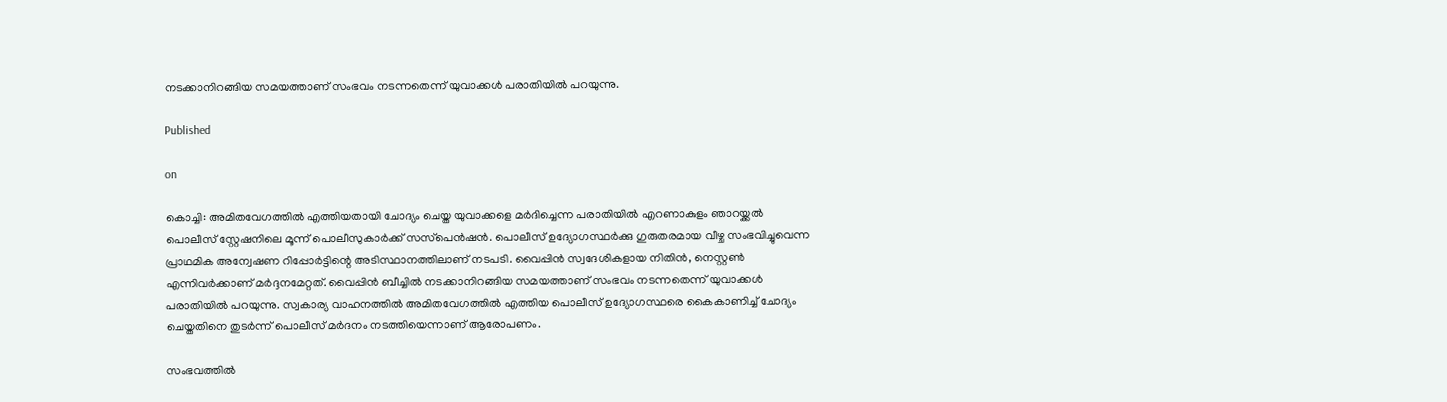നടക്കാനിറങ്ങിയ സമയത്താണ് സംഭവം നടന്നതെന്ന് യുവാക്കള്‍ പരാതിയില്‍ പറയുന്നു.

Published

on

കൊച്ചി: അമിതവേഗത്തില്‍ എത്തിയതായി ചോദ്യം ചെയ്ത യുവാക്കളെ മര്‍ദിച്ചെന്ന പരാതിയില്‍ എറണാകുളം ഞാറയ്ക്കല്‍ പൊലീസ് സ്റ്റേഷനിലെ മൂന്ന് പൊലീസുകാര്‍ക്ക് സസ്‌പെന്‍ഷന്‍. പൊലീസ് ഉദ്യോഗസ്ഥര്‍ക്കു ഗുരുതരമായ വീഴ്ച സംഭവിച്ചുവെന്ന പ്രാഥമിക അന്വേഷണ റിപ്പോര്‍ട്ടിന്റെ അടിസ്ഥാനത്തിലാണ് നടപടി. വൈപ്പിന്‍ സ്വദേശികളായ നിതിന്‍, നെസ്റ്റണ്‍ എന്നിവര്‍ക്കാണ് മര്‍ദ്ദനമേറ്റത്. വൈപ്പിന്‍ ബീച്ചില്‍ നടക്കാനിറങ്ങിയ സമയത്താണ് സംഭവം നടന്നതെന്ന് യുവാക്കള്‍ പരാതിയില്‍ പറയുന്നു. സ്വകാര്യ വാഹനത്തില്‍ അമിതവേഗത്തില്‍ എത്തിയ പൊലീസ് ഉദ്യോഗസ്ഥരെ കൈകാണിച്ച് ചോദ്യം ചെയ്തതിനെ തുടര്‍ന്ന് പൊലീസ് മര്‍ദനം നടത്തിയെന്നാണ് ആരോപണം.

സംഭവത്തില്‍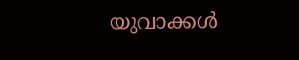യുവാക്കള്‍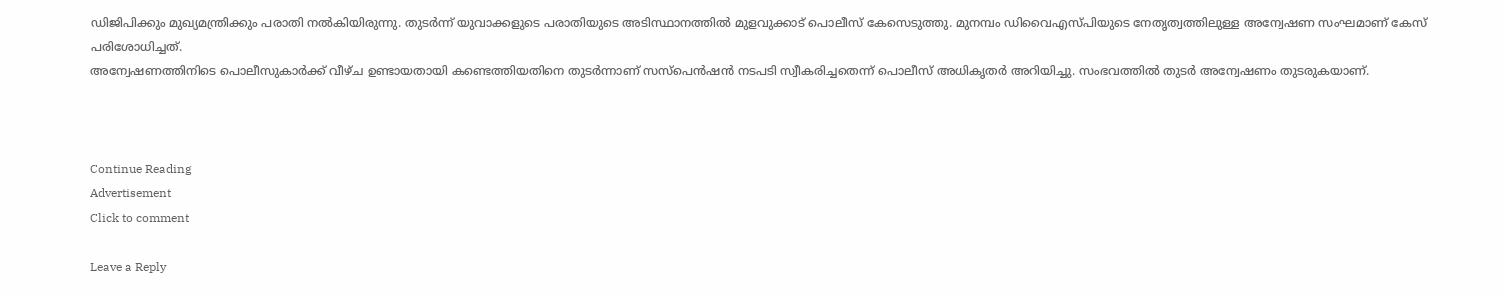ഡിജിപിക്കും മുഖ്യമന്ത്രിക്കും പരാതി നല്‍കിയിരുന്നു. തുടര്‍ന്ന് യുവാക്കളുടെ പരാതിയുടെ അടിസ്ഥാനത്തില്‍ മുളവുക്കാട് പൊലീസ് കേസെടുത്തു. മുനമ്പം ഡിവൈഎസ്പിയുടെ നേതൃത്വത്തിലുള്ള അന്വേഷണ സംഘമാണ് കേസ് പരിശോധിച്ചത്.
അന്വേഷണത്തിനിടെ പൊലീസുകാര്‍ക്ക് വീഴ്ച ഉണ്ടായതായി കണ്ടെത്തിയതിനെ തുടര്‍ന്നാണ് സസ്‌പെന്‍ഷന്‍ നടപടി സ്വീകരിച്ചതെന്ന് പൊലീസ് അധികൃതര്‍ അറിയിച്ചു. സംഭവത്തില്‍ തുടര്‍ അന്വേഷണം തുടരുകയാണ്.



Continue Reading
Advertisement
Click to comment

Leave a Reply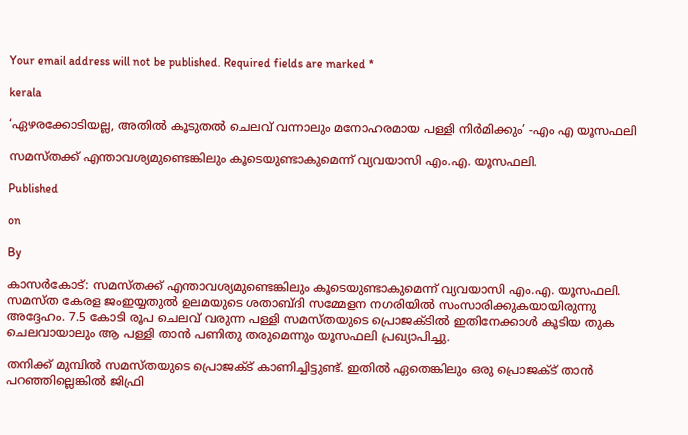Your email address will not be published. Required fields are marked *

kerala

‘ഏഴരക്കോടിയല്ല, അതില്‍ കൂടുതല്‍ ചെലവ് വന്നാലും മനോഹരമായ പള്ളി നിര്‍മിക്കും’ -എം എ യൂസഫലി

സമസ്തക്ക് എന്താവശ്യമുണ്ടെങ്കിലും കൂടെയുണ്ടാകുമെന്ന് വ്യവയാസി എം.എ. യൂസഫലി.

Published

on

By

കാസര്‍കോട്: സമസ്തക്ക് എന്താവശ്യമുണ്ടെങ്കിലും കൂടെയുണ്ടാകുമെന്ന് വ്യവയാസി എം.എ. യൂസഫലി. സമസ്ത കേരള ജംഇയ്യതുല്‍ ഉലമയുടെ ശതാബ്ദി സമ്മേളന നഗരിയില്‍ സംസാരിക്കുകയായിരുന്നു അദ്ദേഹം. 7.5 കോടി രൂപ ചെലവ് വരുന്ന പള്ളി സമസ്തയുടെ പ്രൊജക്ടില്‍ ഇതിനേക്കാള്‍ കൂടിയ തുക ചെലവായാലും ആ പള്ളി താന്‍ പണിതു തരുമെന്നും യൂസഫലി പ്രഖ്യാപിച്ചു.

തനിക്ക് മുമ്പില്‍ സമസ്തയുടെ പ്രൊജക്ട് കാണിച്ചിട്ടുണ്ട്. ഇതില്‍ ഏതെങ്കിലും ഒരു പ്രൊജക്ട് താന്‍ പറഞ്ഞില്ലെങ്കില്‍ ജിഫ്രി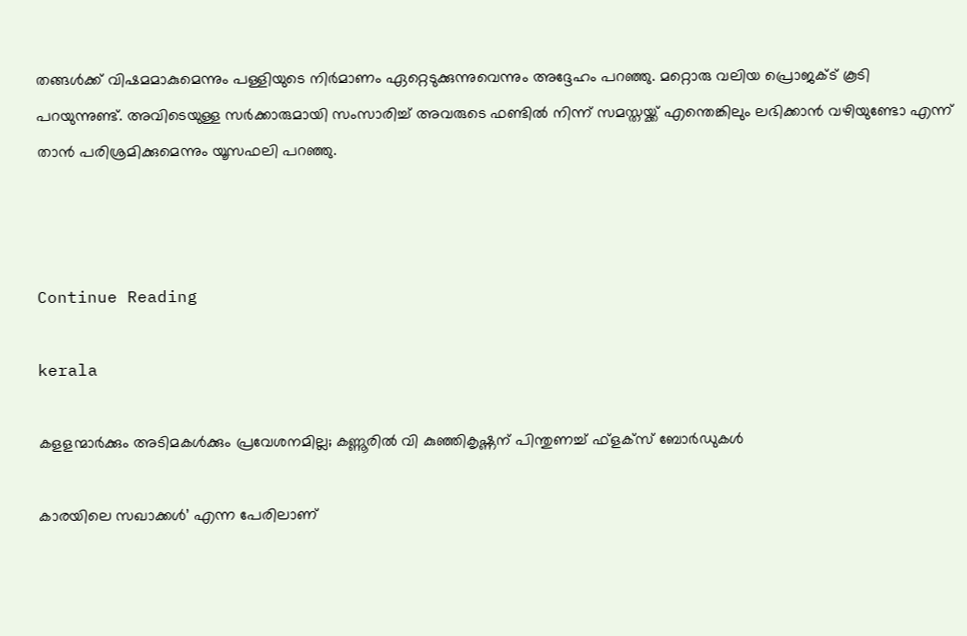തങ്ങള്‍ക്ക് വിഷമമാകുമെന്നും പള്ളിയുടെ നിര്‍മാണം ഏറ്റെടുക്കുന്നുവെന്നും അദ്ദേഹം പറഞ്ഞു. മറ്റൊരു വലിയ പ്രൊജക്ട് കൂടി പറയുന്നുണ്ട്. അവിടെയുള്ള സര്‍ക്കാരുമായി സംസാരിച്ച് അവരുടെ ഫണ്ടില്‍ നിന്ന് സമസ്തയ്ക്ക് എന്തെങ്കിലും ലഭിക്കാന്‍ വഴിയുണ്ടോ എന്ന് താന്‍ പരിശ്രമിക്കുമെന്നും യൂസഫലി പറഞ്ഞു.



Continue Reading

kerala

കളളന്മാര്‍ക്കും അടിമകള്‍ക്കും പ്രവേശനമില്ല; കണ്ണൂരില്‍ വി കുഞ്ഞികൃഷ്ണന് പിന്തുണച്ച് ഫ്‌ളക്‌സ് ബോര്‍ഡുകള്‍

കാരയിലെ സഖാക്കള്‍’ എന്ന പേരിലാണ്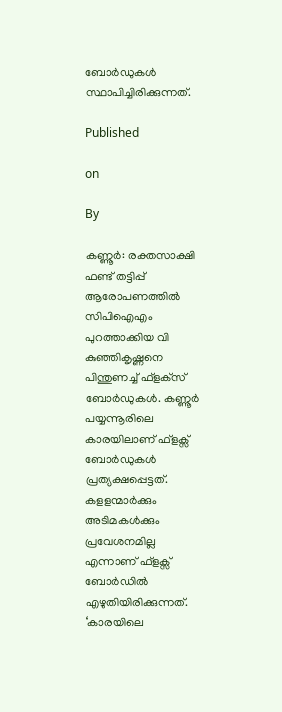ബോര്‍ഡുകള്‍ സ്ഥാപിച്ചിരിക്കുന്നത്.

Published

on

By

കണ്ണൂര്‍: രക്തസാക്ഷി ഫണ്ട് തട്ടിപ്പ് ആരോപണത്തില്‍ സിപിഐഎം പുറത്താക്കിയ വി കുഞ്ഞികൃഷ്ണനെ പിന്തുണച്ച് ഫ്‌ളക്‌സ് ബോര്‍ഡുകള്‍. കണ്ണൂര്‍ പയ്യന്നൂരിലെ കാരയിലാണ് ഫ്ളക്സ് ബോര്‍ഡുകള്‍ പ്രത്യക്ഷപ്പെട്ടത്. കളളന്മാര്‍ക്കും അടിമകള്‍ക്കും പ്രവേശനമില്ല എന്നാണ് ഫ്ളക്സ് ബോര്‍ഡില്‍ എഴുതിയിരിക്കുന്നത്. ‘കാരയിലെ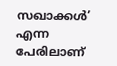സഖാക്കള്‍’ എന്ന പേരിലാണ്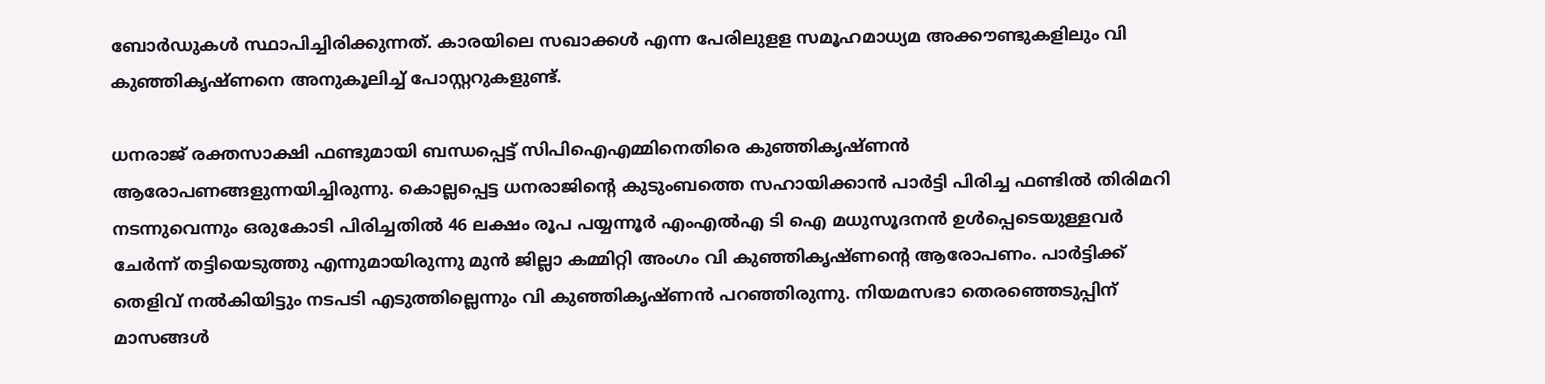ബോര്‍ഡുകള്‍ സ്ഥാപിച്ചിരിക്കുന്നത്. കാരയിലെ സഖാക്കള്‍ എന്ന പേരിലുളള സമൂഹമാധ്യമ അക്കൗണ്ടുകളിലും വി കുഞ്ഞികൃഷ്ണനെ അനുകൂലിച്ച് പോസ്റ്ററുകളുണ്ട്.

ധനരാജ് രക്തസാക്ഷി ഫണ്ടുമായി ബന്ധപ്പെട്ട് സിപിഐഎമ്മിനെതിരെ കുഞ്ഞികൃഷ്ണന്‍ ആരോപണങ്ങളുന്നയിച്ചിരുന്നു. കൊല്ലപ്പെട്ട ധനരാജിന്റെ കുടുംബത്തെ സഹായിക്കാന്‍ പാര്‍ട്ടി പിരിച്ച ഫണ്ടില്‍ തിരിമറി നടന്നുവെന്നും ഒരുകോടി പിരിച്ചതില്‍ 46 ലക്ഷം രൂപ പയ്യന്നൂര്‍ എംഎല്‍എ ടി ഐ മധുസൂദനന്‍ ഉള്‍പ്പെടെയുള്ളവര്‍ ചേര്‍ന്ന് തട്ടിയെടുത്തു എന്നുമായിരുന്നു മുന്‍ ജില്ലാ കമ്മിറ്റി അംഗം വി കുഞ്ഞികൃഷ്ണന്റെ ആരോപണം. പാര്‍ട്ടിക്ക് തെളിവ് നല്‍കിയിട്ടും നടപടി എടുത്തില്ലെന്നും വി കുഞ്ഞികൃഷ്ണന്‍ പറഞ്ഞിരുന്നു. നിയമസഭാ തെരഞ്ഞെടുപ്പിന് മാസങ്ങള്‍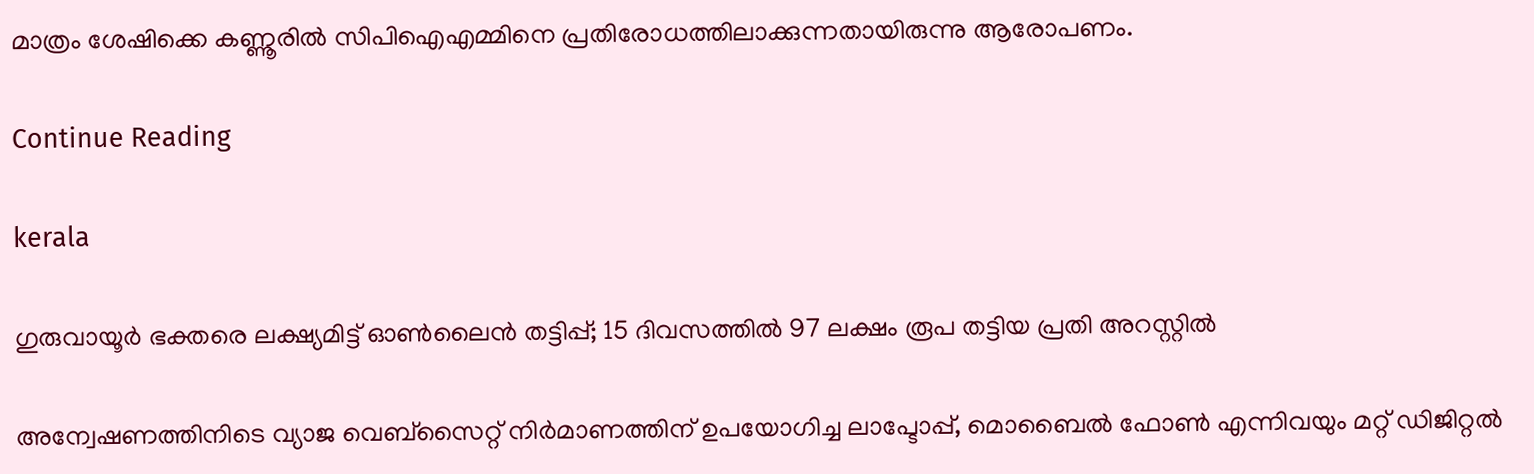മാത്രം ശേഷിക്കെ കണ്ണൂരില്‍ സിപിഐഎമ്മിനെ പ്രതിരോധത്തിലാക്കുന്നതായിരുന്നു ആരോപണം.

Continue Reading

kerala

ഗുരുവായൂര്‍ ഭക്തരെ ലക്ഷ്യമിട്ട് ഓണ്‍ലൈന്‍ തട്ടിപ്പ്; 15 ദിവസത്തില്‍ 97 ലക്ഷം രൂപ തട്ടിയ പ്രതി അറസ്റ്റില്‍

അന്വേഷണത്തിനിടെ വ്യാജ വെബ്‌സൈറ്റ് നിര്‍മാണത്തിന് ഉപയോഗിച്ച ലാപ്ടോപ്പ്, മൊബൈല്‍ ഫോണ്‍ എന്നിവയും മറ്റ് ഡിജിറ്റല്‍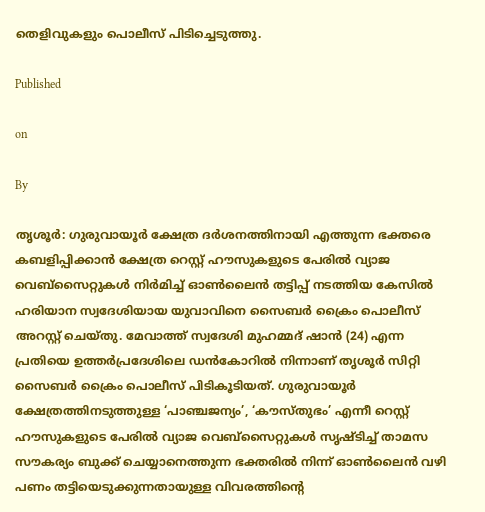തെളിവുകളും പൊലീസ് പിടിച്ചെടുത്തു.

Published

on

By

തൃശൂര്‍: ഗുരുവായൂര്‍ ക്ഷേത്ര ദര്‍ശനത്തിനായി എത്തുന്ന ഭക്തരെ കബളിപ്പിക്കാന്‍ ക്ഷേത്ര റെസ്റ്റ് ഹൗസുകളുടെ പേരില്‍ വ്യാജ വെബ്‌സൈറ്റുകള്‍ നിര്‍മിച്ച് ഓണ്‍ലൈന്‍ തട്ടിപ്പ് നടത്തിയ കേസില്‍ ഹരിയാന സ്വദേശിയായ യുവാവിനെ സൈബര്‍ ക്രൈം പൊലീസ് അറസ്റ്റ് ചെയ്തു. മേവാത്ത് സ്വദേശി മുഹമ്മദ് ഷാന്‍ (24) എന്ന പ്രതിയെ ഉത്തര്‍പ്രദേശിലെ ഡന്‍കോറില്‍ നിന്നാണ് തൃശൂര്‍ സിറ്റി സൈബര്‍ ക്രൈം പൊലീസ് പിടികൂടിയത്. ഗുരുവായൂര്‍ ക്ഷേത്രത്തിനടുത്തുള്ള ‘പാഞ്ചജന്യം’, ‘കൗസ്തുഭം’ എന്നീ റെസ്റ്റ് ഹൗസുകളുടെ പേരില്‍ വ്യാജ വെബ്‌സൈറ്റുകള്‍ സൃഷ്ടിച്ച് താമസ സൗകര്യം ബുക്ക് ചെയ്യാനെത്തുന്ന ഭക്തരില്‍ നിന്ന് ഓണ്‍ലൈന്‍ വഴി പണം തട്ടിയെടുക്കുന്നതായുള്ള വിവരത്തിന്റെ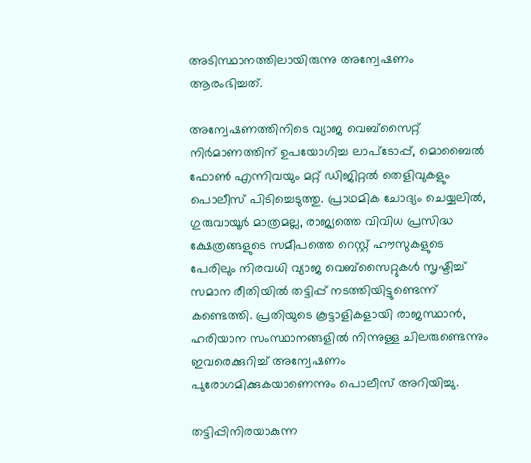അടിസ്ഥാനത്തിലായിരുന്നു അന്വേഷണം ആരംഭിച്ചത്.

അന്വേഷണത്തിനിടെ വ്യാജ വെബ്‌സൈറ്റ് നിര്‍മാണത്തിന് ഉപയോഗിച്ച ലാപ്ടോപ്പ്, മൊബൈല്‍ ഫോണ്‍ എന്നിവയും മറ്റ് ഡിജിറ്റല്‍ തെളിവുകളും പൊലീസ് പിടിച്ചെടുത്തു. പ്രാഥമിക ചോദ്യം ചെയ്യലില്‍, ഗുരുവായൂര്‍ മാത്രമല്ല, രാജ്യത്തെ വിവിധ പ്രസിദ്ധ ക്ഷേത്രങ്ങളുടെ സമീപത്തെ റെസ്റ്റ് ഹൗസുകളുടെ പേരിലും നിരവധി വ്യാജ വെബ്‌സൈറ്റുകള്‍ സൃഷ്ടിച്ച് സമാന രീതിയില്‍ തട്ടിപ്പ് നടത്തിയിട്ടുണ്ടെന്ന് കണ്ടെത്തി. പ്രതിയുടെ കൂട്ടാളികളായി രാജസ്ഥാന്‍, ഹരിയാന സംസ്ഥാനങ്ങളില്‍ നിന്നുള്ള ചിലരുണ്ടെന്നും ഇവരെക്കുറിച്ച് അന്വേഷണം പുരോഗമിക്കുകയാണെന്നും പൊലീസ് അറിയിച്ചു.

തട്ടിപ്പിനിരയാകുന്ന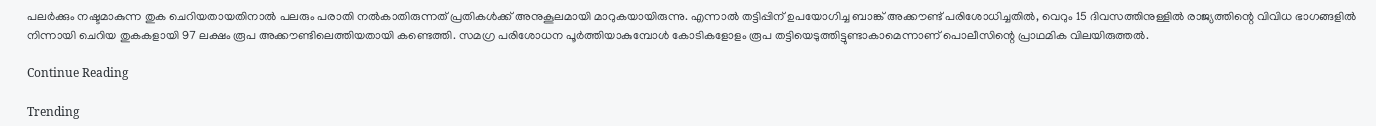പലര്‍ക്കും നഷ്ടമാകുന്ന തുക ചെറിയതായതിനാല്‍ പലരും പരാതി നല്‍കാതിരുന്നത് പ്രതികള്‍ക്ക് അനുകൂലമായി മാറുകയായിരുന്നു. എന്നാല്‍ തട്ടിപ്പിന് ഉപയോഗിച്ച ബാങ്ക് അക്കൗണ്ട് പരിശോധിച്ചതില്‍, വെറും 15 ദിവസത്തിനുള്ളില്‍ രാജ്യത്തിന്റെ വിവിധ ഭാഗങ്ങളില്‍ നിന്നായി ചെറിയ തുകകളായി 97 ലക്ഷം രൂപ അക്കൗണ്ടിലെത്തിയതായി കണ്ടെത്തി. സമഗ്ര പരിശോധന പൂര്‍ത്തിയാകുമ്പോള്‍ കോടികളോളം രൂപ തട്ടിയെടുത്തിട്ടുണ്ടാകാമെന്നാണ് പൊലീസിന്റെ പ്രാഥമിക വിലയിരുത്തല്‍.

Continue Reading

Trending